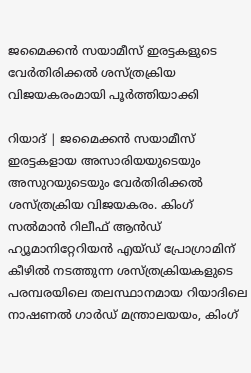ജമൈക്കന്‍ സയാമീസ് ഇരട്ടകളുടെ വേര്‍തിരിക്കല്‍ ശസ്ത്രക്രിയ വിജയകരംമായി പൂർത്തിയാക്കി

റിയാദ് | ജമൈക്കന്‍ സയാമീസ് ഇരട്ടകളായ അസാരിയയുടെയും അസുറയുടെയും വേര്‍തിരിക്കല്‍ ശസ്ത്രക്രിയ വിജയകരം. കിംഗ് സല്‍മാന്‍ റിലീഫ് ആന്‍ഡ് ഹ്യൂമാനിറ്റേറിയന്‍ എയ്ഡ് പ്രോഗ്രാമിന് കീഴില്‍ നടത്തുന്ന ശസ്ത്രക്രിയകളുടെ പരമ്പരയിലെ തലസ്ഥാനമായ റിയാദിലെ നാഷണല്‍ ഗാര്‍ഡ് മന്ത്രാലയയം, കിംഗ്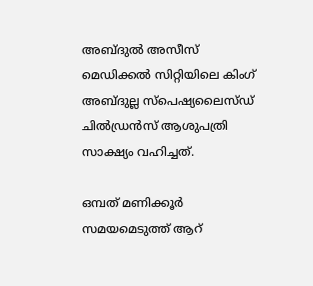അബ്ദുല്‍ അസീസ് മെഡിക്കല്‍ സിറ്റിയിലെ കിംഗ് അബ്ദുല്ല സ്‌പെഷ്യലൈസ്ഡ് ചില്‍ഡ്രന്‍സ് ആശുപത്രി സാക്ഷ്യം വഹിച്ചത്.

ഒമ്പത് മണിക്കൂര്‍ സമയമെടുത്ത് ആറ്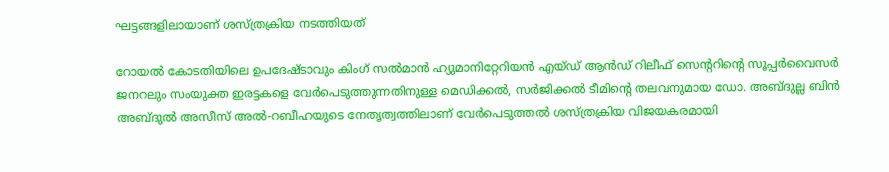ഘട്ടങ്ങളിലായാണ് ശസ്ത്രക്രിയ നടത്തിയത്

റോയല്‍ കോടതിയിലെ ഉപദേഷ്ടാവും കിംഗ് സല്‍മാന്‍ ഹ്യുമാനിറ്റേറിയന്‍ എയ്ഡ് ആന്‍ഡ് റിലീഫ് സെന്ററിന്റെ സൂപ്പര്‍വൈസര്‍ ജനറലും സംയുക്ത ഇരട്ടകളെ വേര്‍പെടുത്തുന്നതിനുള്ള മെഡിക്കല്‍, സര്‍ജിക്കല്‍ ടീമിന്റെ തലവനുമായ ഡോ. അബ്ദുല്ല ബിന്‍ അബ്ദുല്‍ അസീസ് അല്‍-റബീഹയുടെ നേതൃത്വത്തിലാണ് വേര്‍പെടുത്തല്‍ ശസ്ത്രക്രിയ വിജയകരമായി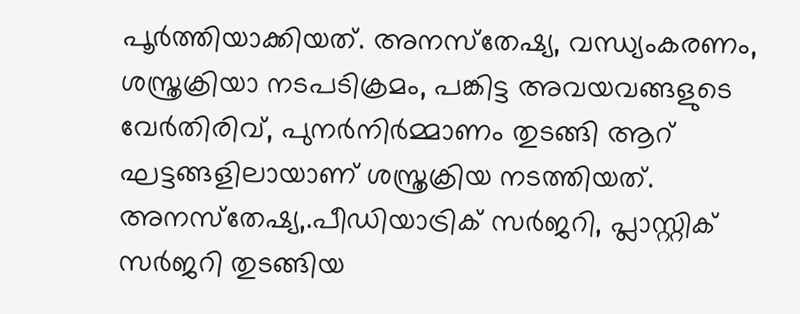പൂര്‍ത്തിയാക്കിയത്. അനസ്‌തേഷ്യ, വന്ധ്യംകരണം, ശസ്ത്രക്രിയാ നടപടിക്രമം, പങ്കിട്ട അവയവങ്ങളുടെ വേര്‍തിരിവ്, പുനര്‍നിര്‍മ്മാണം തുടങ്ങി ആറ് ഘട്ടങ്ങളിലായാണ് ശസ്ത്രക്രിയ നടത്തിയത്. അനസ്‌തേഷ്യ,.പീഡിയാട്രിക് സര്‍ജറി, പ്ലാസ്റ്റിക് സര്‍ജറി തുടങ്ങിയ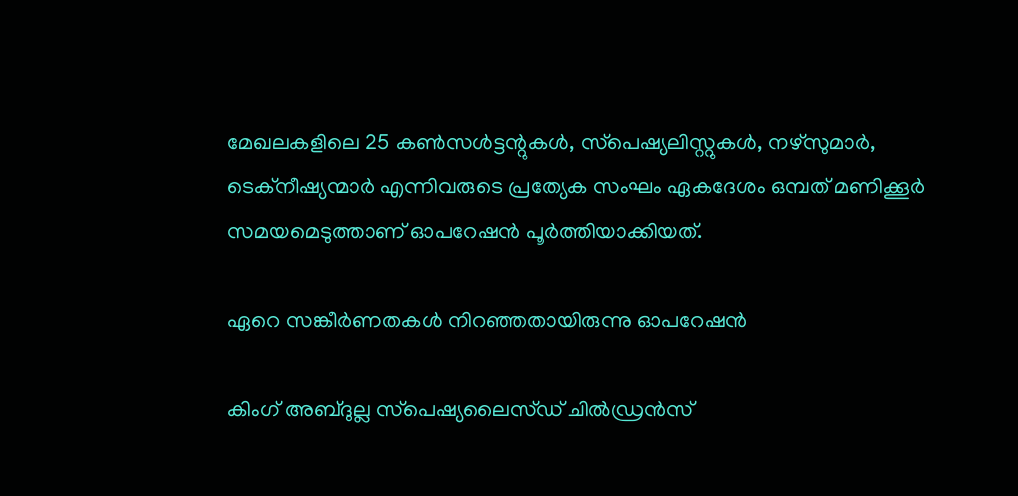മേഖലകളിലെ 25 കണ്‍സള്‍ട്ടന്റുകള്‍, സ്‌പെഷ്യലിസ്റ്റുകള്‍, നഴ്സുമാര്‍, ടെക്നീഷ്യന്മാര്‍ എന്നിവരുടെ പ്രത്യേക സംഘം ഏകദേശം ഒമ്പത് മണിക്കൂര്‍ സമയമെടുത്താണ് ഓപറേഷന്‍ പൂര്‍ത്തിയാക്കിയത്.

ഏറെ സങ്കീര്‍ണതകള്‍ നിറഞ്ഞതായിരുന്നു ഓപറേഷൻ

കിംഗ് അബ്ദുല്ല സ്‌പെഷ്യലൈസ്ഡ് ചില്‍ഡ്രന്‍സ്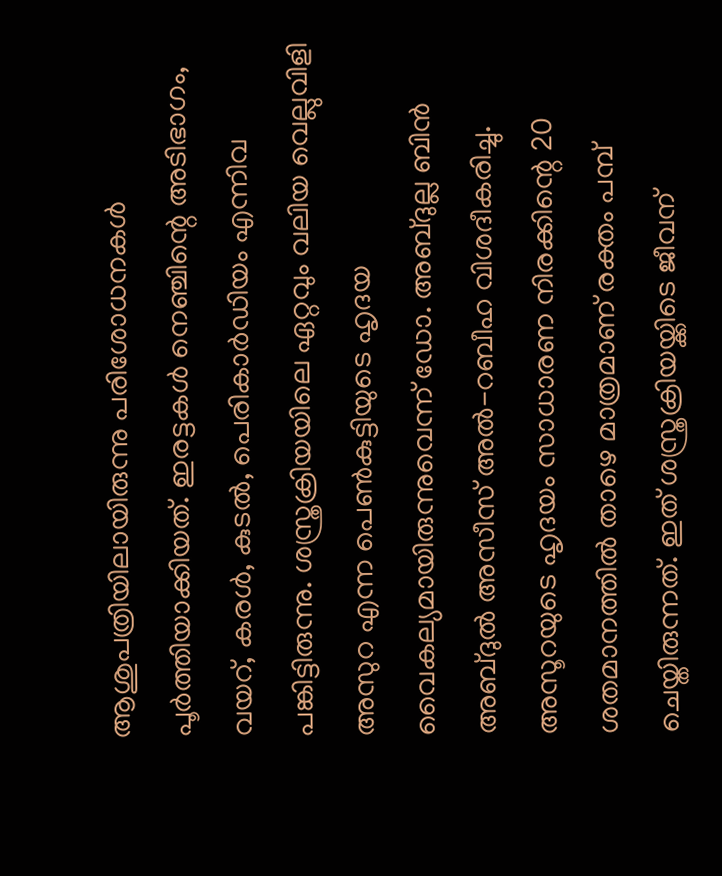ആശുപത്രിയിലായിരുന്നു പരിശോധനകള്‍ പൂര്‍ത്തിയാക്കിയത്. ഇരട്ടകള്‍ നെഞ്ചിന്റെ അടിഭാഗം, വയറ്, കരള്‍, കുടല്‍, പെരികാര്‍ഡിയം എന്നിവ പങ്കിട്ടിരുന്നു. ശസ്ത്രക്രിയയിലെ ഏറ്റവും വലിയ വെല്ലുവിളി അസുറ എന്ന പെണ്‍കുട്ടിയുടെ ഹൃദയ വൈകല്യമായിരുന്നുവെന്ന് ഡോ. അബ്ദുല്ല ബിന്‍ അബ്ദുല്‍ അസീസ് അല്‍-റബീഹ വിശദീകരിച്ചു. അസൂറയുടെ ഹൃദയം സാധാരണ നിരക്കിന്റെ 20 ശതമാനത്തില്‍ താഴെ മാത്രമാണ് രക്തം പമ്പ് ചെയ്തിരുന്നത്. ഇത് ശസ്ത്രക്രിയയ്ക്കിടെ ജീവന്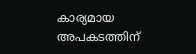കാര്യമായ അപകടത്തിന്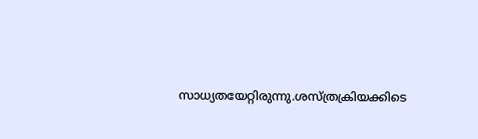സാധ്യതയേറ്റിരുന്നു.ശസ്ത്രക്രിയക്കിടെ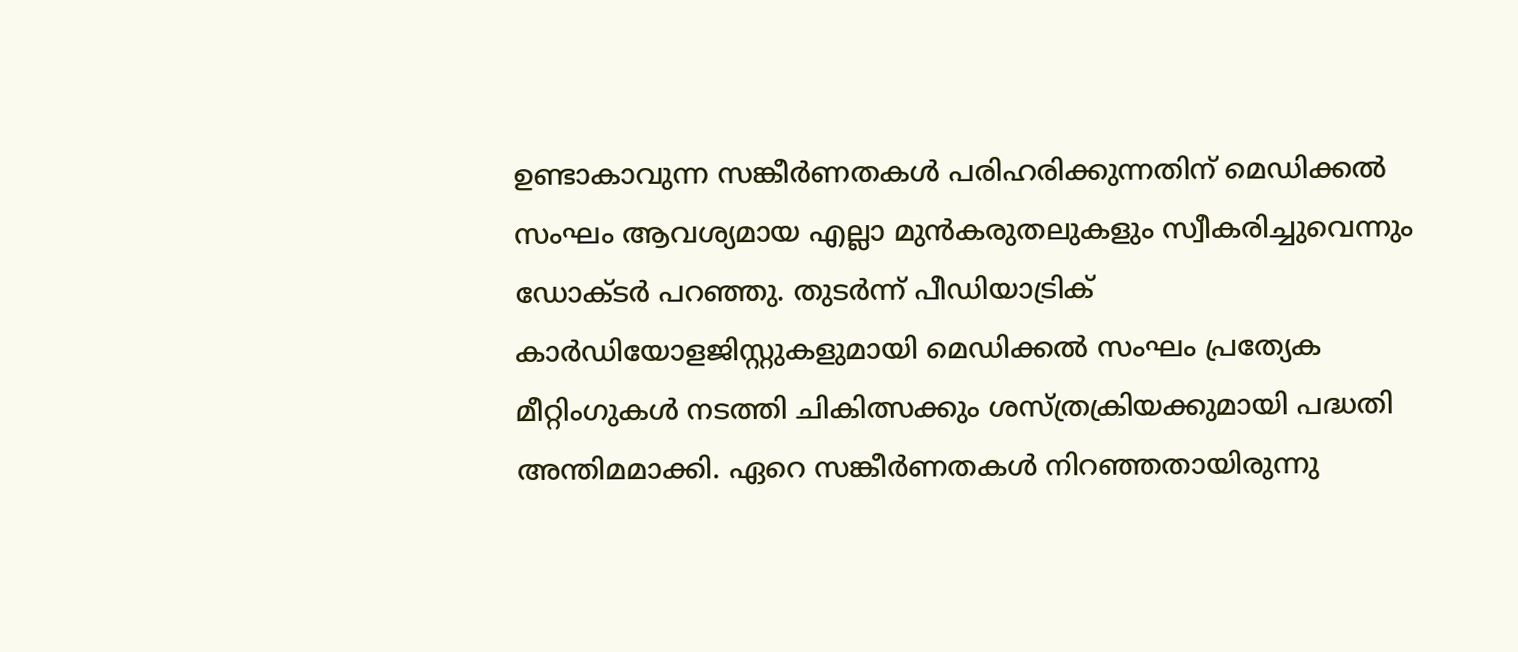ഉണ്ടാകാവുന്ന സങ്കീര്‍ണതകള്‍ പരിഹരിക്കുന്നതിന് മെഡിക്കല്‍ സംഘം ആവശ്യമായ എല്ലാ മുന്‍കരുതലുകളും സ്വീകരിച്ചുവെന്നും ഡോക്ടര്‍ പറഞ്ഞു. തുടര്‍ന്ന് പീഡിയാട്രിക് കാര്‍ഡിയോളജിസ്റ്റുകളുമായി മെഡിക്കല്‍ സംഘം പ്രത്യേക മീറ്റിംഗുകള്‍ നടത്തി ചികിത്സക്കും ശസ്ത്രക്രിയക്കുമായി പദ്ധതി അന്തിമമാക്കി. ഏറെ സങ്കീര്‍ണതകള്‍ നിറഞ്ഞതായിരുന്നു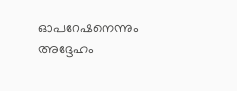ഓപറേഷനെന്നും അദ്ദേഹം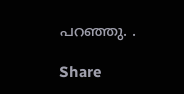പറഞ്ഞു. .

Share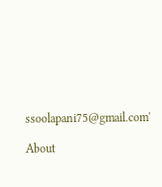ssoolapani75@gmail.com'

About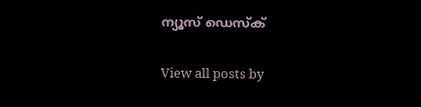ന്യൂസ് ഡെസ്ക്

View all posts by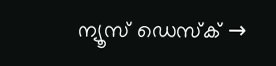ന്യൂസ് ഡെസ്ക് →